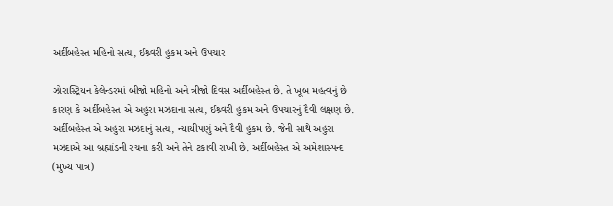અર્દીબહેસ્ત મહિનો સત્ય, ઈશ્ર્વરી હુકમ અને ઉપચાર

ઝોરાસ્ટ્રિયન કેલેન્ડરમાં બીજો મહિનો અને ત્રીજો દિવસ અર્દીબહેસ્ત છે. તે ખૂબ મહત્વનું છે કારણ કે અર્દીબહેસ્ત એ અહુરા મઝદાના સત્ય, ઈશ્ર્વરી હુકમ અને ઉપચારનું દૈવી લક્ષણ છે.
અર્દીબહેસ્ત એ અહુરા મઝદાનું સત્ય, ન્યાયીપણું અને દૈવી હુકમ છે. જેની સાથે અહુરા મઝદાએ આ બ્રહ્માંડની રચના કરી અને તેને ટકાવી રાખી છે. અર્દીબહેસ્ત એ અમેશાસ્પન્દ (મુખ્ય પાત્ર)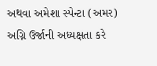અથવા અમેશા સ્પેન્ટા (અમર) અગ્નિ ઉર્જાની અધ્યક્ષતા કરે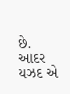છે. આદર યઝદ એ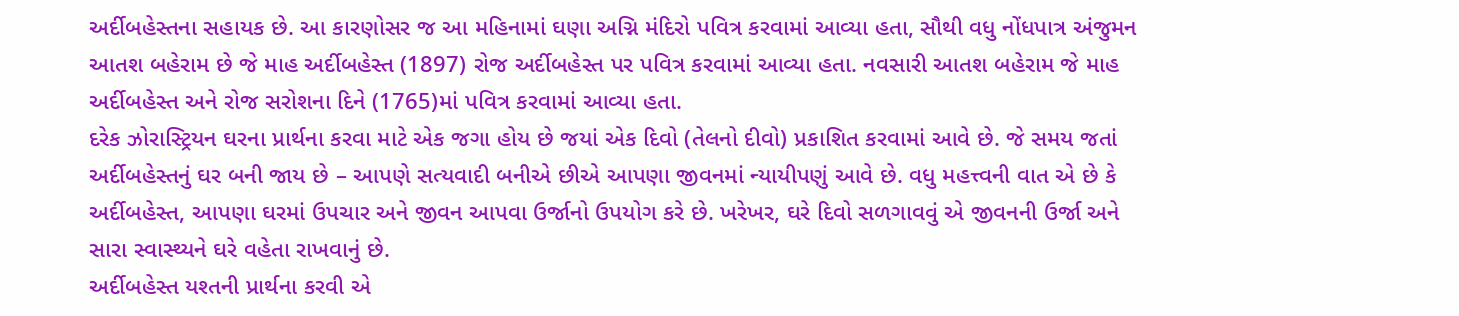અર્દીબહેસ્તના સહાયક છે. આ કારણોસર જ આ મહિનામાં ઘણા અગ્નિ મંદિરો પવિત્ર કરવામાં આવ્યા હતા, સૌથી વધુ નોંધપાત્ર અંજુમન આતશ બહેરામ છે જે માહ અર્દીબહેસ્ત (1897) રોજ અર્દીબહેસ્ત પર પવિત્ર કરવામાં આવ્યા હતા. નવસારી આતશ બહેરામ જે માહ અર્દીબહેસ્ત અને રોજ સરોશના દિને (1765)માં પવિત્ર કરવામાં આવ્યા હતા.
દરેક ઝોરાસ્ટ્રિયન ઘરના પ્રાર્થના કરવા માટે એક જગા હોય છે જયાં એક દિવો (તેલનો દીવો) પ્રકાશિત કરવામાં આવે છે. જે સમય જતાં અર્દીબહેસ્તનું ઘર બની જાય છે – આપણે સત્યવાદી બનીએ છીએ આપણા જીવનમાં ન્યાયીપણું આવે છે. વધુ મહત્ત્વની વાત એ છે કે
અર્દીબહેસ્ત, આપણા ઘરમાં ઉપચાર અને જીવન આપવા ઉર્જાનો ઉપયોગ કરે છે. ખરેખર, ઘરે દિવો સળગાવવું એ જીવનની ઉર્જા અને સારા સ્વાસ્થ્યને ઘરે વહેતા રાખવાનું છે.
અર્દીબહેસ્ત યશ્તની પ્રાર્થના કરવી એ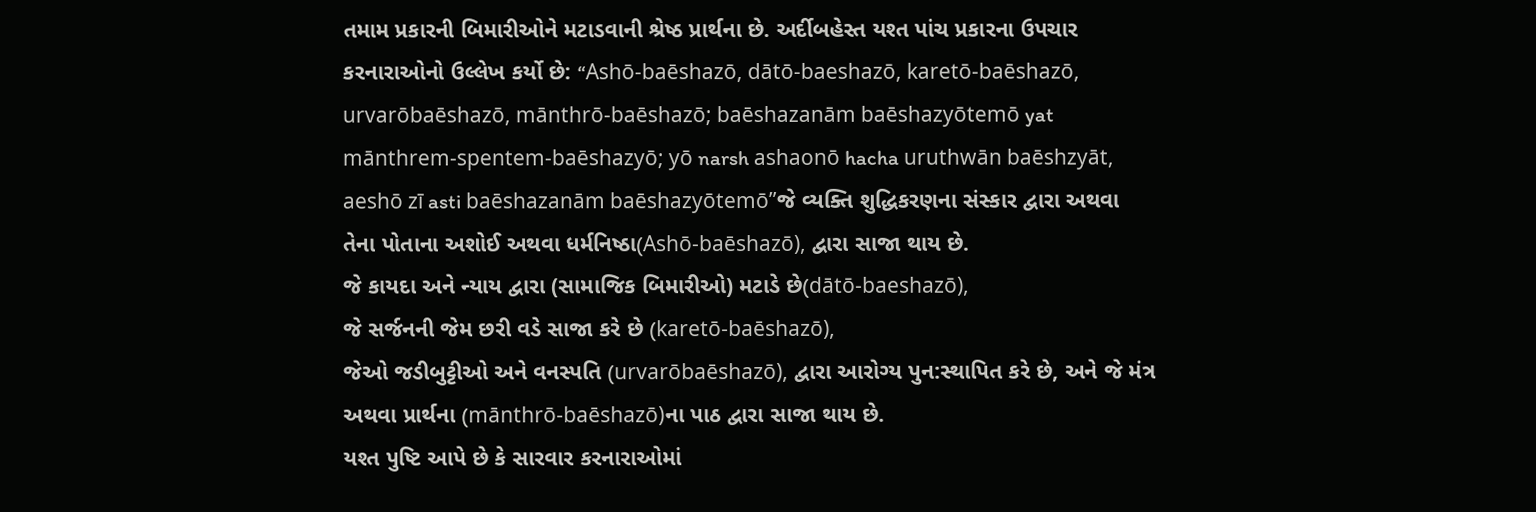તમામ પ્રકારની બિમારીઓને મટાડવાની શ્રેષ્ઠ પ્રાર્થના છે. અર્દીબહેસ્ત યશ્ત પાંચ પ્રકારના ઉપચાર કરનારાઓનો ઉલ્લેખ કર્યો છે: “Ashō-baēshazō, dātō-baeshazō, karetō-baēshazō, urvarōbaēshazō, mānthrō-baēshazō; baēshazanām baēshazyōtemō yat mānthrem-spentem-baēshazyō; yō narsh ashaonō hacha uruthwān baēshzyāt, aeshō zī asti baēshazanām baēshazyōtemō”જે વ્યક્તિ શુદ્ધિકરણના સંસ્કાર દ્વારા અથવા તેના પોતાના અશોઈ અથવા ધર્મનિષ્ઠા(Ashō-baēshazō), દ્વારા સાજા થાય છે.
જે કાયદા અને ન્યાય દ્વારા (સામાજિક બિમારીઓ) મટાડે છે(dātō-baeshazō),
જે સર્જનની જેમ છરી વડે સાજા કરે છે (karetō-baēshazō),
જેઓ જડીબુટ્ટીઓ અને વનસ્પતિ (urvarōbaēshazō), દ્વારા આરોગ્ય પુન:સ્થાપિત કરે છે, અને જે મંત્ર અથવા પ્રાર્થના (mānthrō-baēshazō)ના પાઠ દ્વારા સાજા થાય છે.
યશ્ત પુષ્ટિ આપે છે કે સારવાર કરનારાઓમાં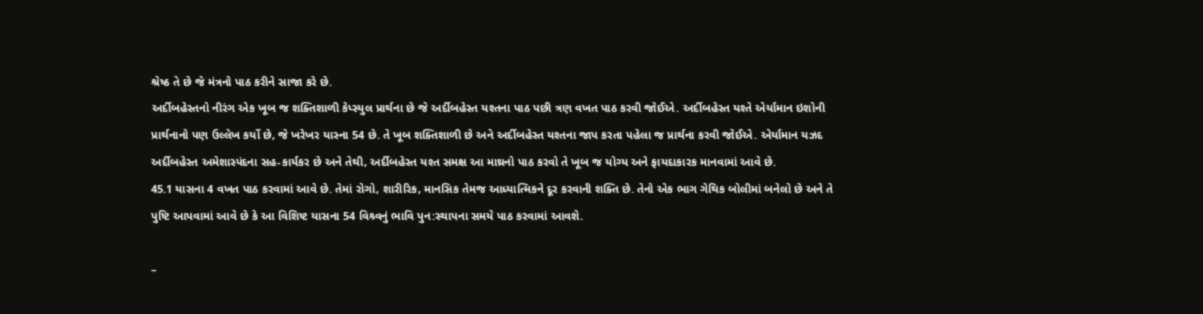શ્રેષ્ઠ તે છે જે મંત્રનો પાઠ કરીને સાજા કરે છે.
અર્દીબહેસ્તનો નીરંગ એક ખૂબ જ શક્તિશાળી કેપ્સ્યુલ પ્રાર્થના છે જે અર્દીબહેસ્ત યશ્તના પાઠ પછી ત્રણ વખત પાઠ કરવી જોઈએ. અર્દીબહેસ્ત યશ્તે એર્યામાન ઇશોની પ્રાર્થનાનો પણ ઉલ્લેખ કર્યો છે, જે ખરેખર યાસ્ના 54 છે. તે ખૂબ શક્તિશાળી છે અને અર્દીબહેસ્ત યશ્તના જાપ કરતા પહેલા જ પ્રાર્થના કરવી જોઈએ. એર્યામાન યઝદ અર્દીબહેસ્ત અમેશાસ્પંદના સહ-કાર્યકર છે અને તેથી, અર્દીબહેસ્ત યશ્ત સમક્ષ આ માથ્રનો પાઠ કરવો તે ખૂબ જ યોગ્ય અને ફાયદાકારક માનવામાં આવે છે.
45.1 યાસના 4 વખત પાઠ કરવામાં આવે છે. તેમાં રોગો, શારીરિક, માનસિક તેમજ આધ્યાત્મિકને દૂર કરવાની શક્તિ છે. તેનો એક ભાગ ગેથિક બોલીમાં બનેલો છે અને તે પુષ્ટિ આપવામાં આવે છે કે આ વિશિષ્ટ યાસના 54 વિશ્ર્વનું ભાવિ પુન:સ્થાપના સમયે પાઠ કરવામાં આવશે.

–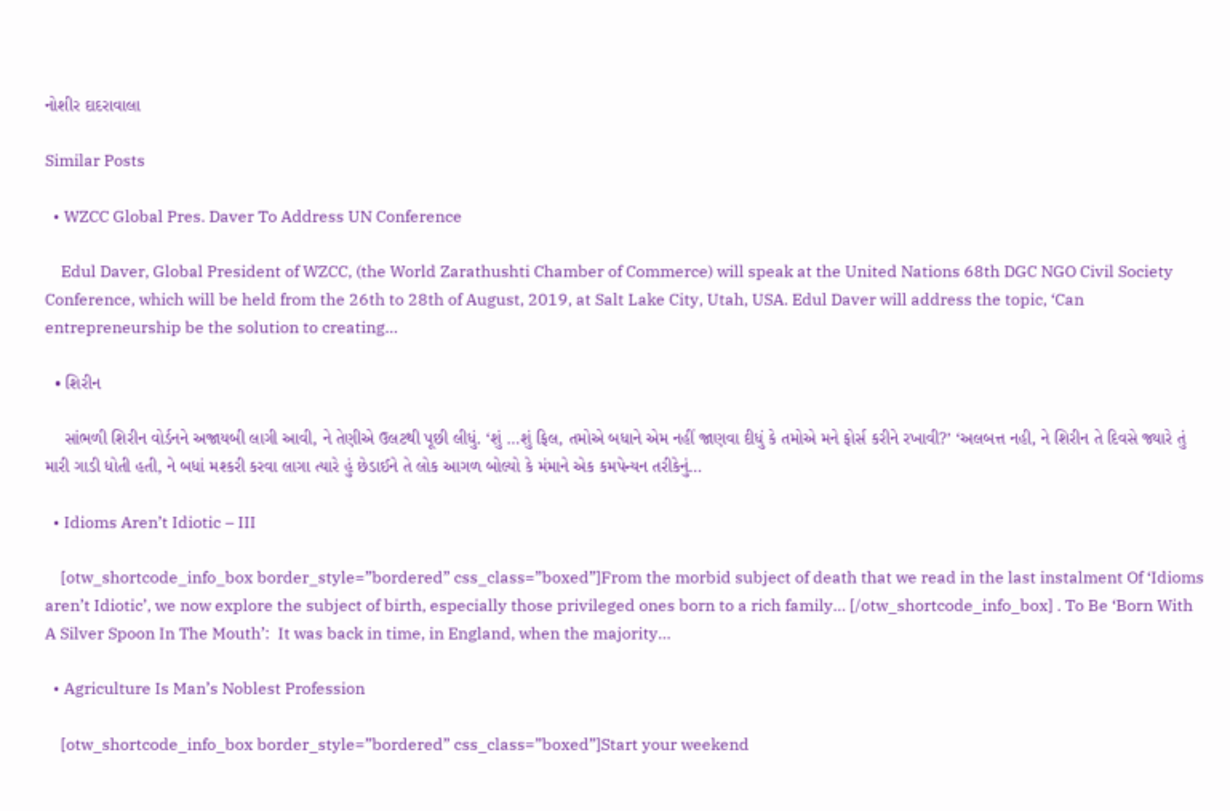નોશીર દાદરાવાલા

Similar Posts

  • WZCC Global Pres. Daver To Address UN Conference

    Edul Daver, Global President of WZCC, (the World Zarathushti Chamber of Commerce) will speak at the United Nations 68th DGC NGO Civil Society Conference, which will be held from the 26th to 28th of August, 2019, at Salt Lake City, Utah, USA. Edul Daver will address the topic, ‘Can entrepreneurship be the solution to creating…

  • શિરીન

    સાંભળી શિરીન વોર્ડનને અજાયબી લાગી આવી, ને તેણીએ ઉલટથી પૂછી લીધું. ‘શું …શું ફિલ, તમોએ બધાને એમ નહીં જાણવા દીધું કે તમોએ મને ફોર્સ કરીને રખાવી?’ ‘અલબત્ત નહી, ને શિરીન તે દિવસે જ્યારે તું મારી ગાડી ધોતી હતી, ને બધાં મશ્કરી કરવા લાગા ત્યારે હું છેડાઈને તે લોક આગળ બોલ્યો કે મંમાને એક કમપેન્યન તરીકેનું…

  • Idioms Aren’t Idiotic – III

    [otw_shortcode_info_box border_style=”bordered” css_class=”boxed”]From the morbid subject of death that we read in the last instalment Of ‘Idioms aren’t Idiotic’, we now explore the subject of birth, especially those privileged ones born to a rich family… [/otw_shortcode_info_box] . To Be ‘Born With A Silver Spoon In The Mouth’:  It was back in time, in England, when the majority…

  • Agriculture Is Man’s Noblest Profession

    [otw_shortcode_info_box border_style=”bordered” css_class=”boxed”]Start your weekend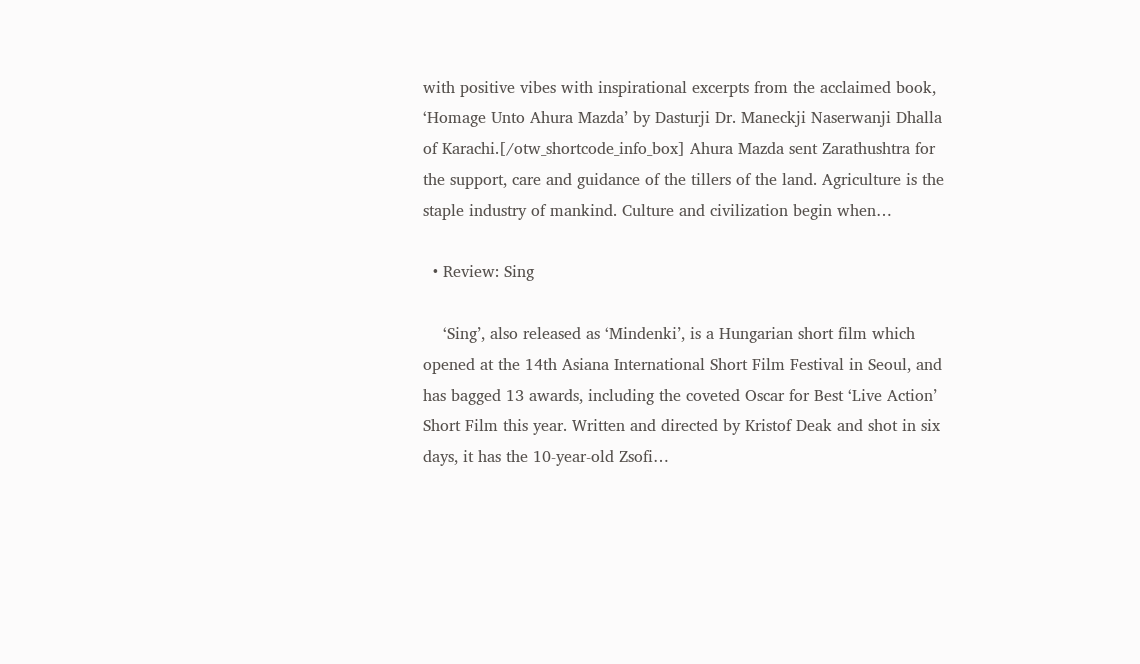with positive vibes with inspirational excerpts from the acclaimed book,  ‘Homage Unto Ahura Mazda’ by Dasturji Dr. Maneckji Naserwanji Dhalla of Karachi.[/otw_shortcode_info_box] Ahura Mazda sent Zarathushtra for the support, care and guidance of the tillers of the land. Agriculture is the staple industry of mankind. Culture and civilization begin when…

  • Review: Sing

    ‘Sing’, also released as ‘Mindenki’, is a Hungarian short film which opened at the 14th Asiana International Short Film Festival in Seoul, and has bagged 13 awards, including the coveted Oscar for Best ‘Live Action’ Short Film this year. Written and directed by Kristof Deak and shot in six days, it has the 10-year-old Zsofi…